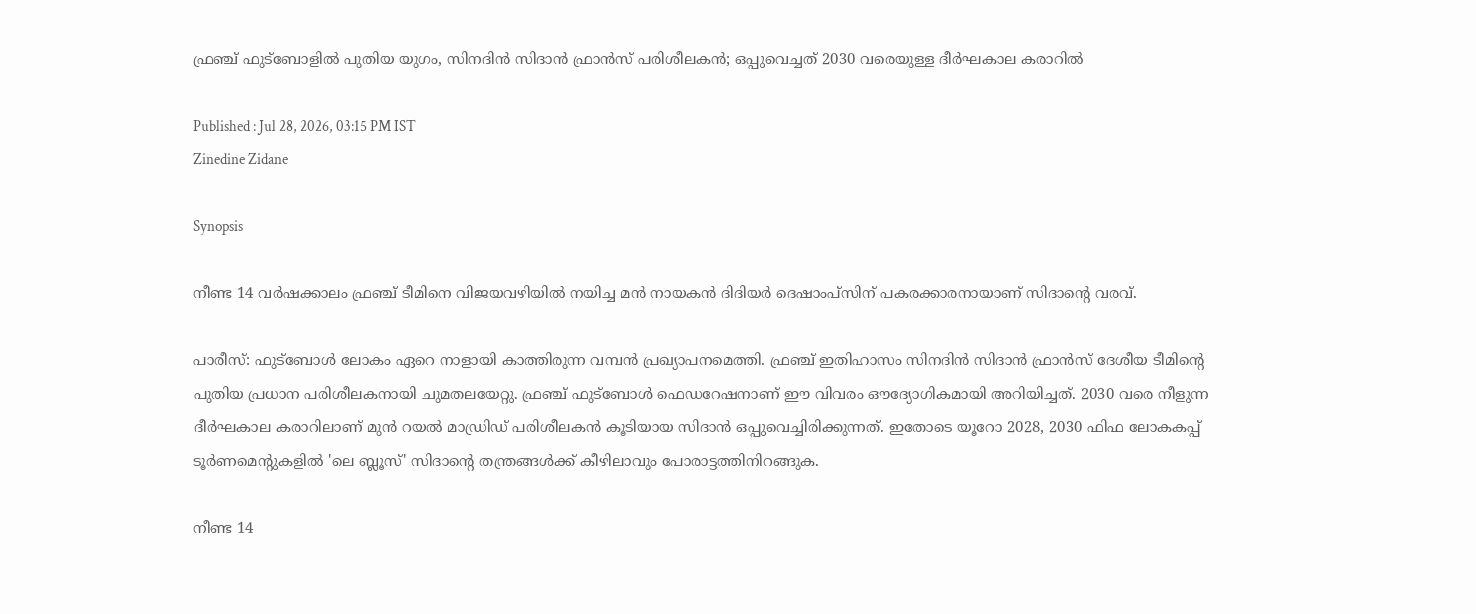ഫ്രഞ്ച് ഫുട്ബോളിൽ പുതിയ യുഗം, സിനദിൻ സിദാൻ ഫ്രാൻസ് പരിശീലകൻ; ഒപ്പുവെച്ചത് 2030 വരെയുള്ള ദീർഘകാല കരാറിൽ

Published : Jul 28, 2026, 03:15 PM IST
Zinedine Zidane

Synopsis

നീണ്ട 14 വർഷക്കാലം ഫ്രഞ്ച് ടീമിനെ വിജയവഴിയിൽ നയിച്ച മന്‍ നായകൻ ദിദിയർ ദെഷാംപ്സിന് പകരക്കാരനായാണ് സിദാന്‍റെ വരവ്.

പാരീസ്: ഫുട്ബോൾ ലോകം ഏറെ നാളായി കാത്തിരുന്ന വമ്പൻ പ്രഖ്യാപനമെത്തി. ഫ്രഞ്ച് ഇതിഹാസം സിനദിൻ സിദാൻ ഫ്രാൻസ് ദേശീയ ടീമിന്‍റെ പുതിയ പ്രധാന പരിശീലകനായി ചുമതലയേറ്റു. ഫ്രഞ്ച് ഫുട്ബോൾ ഫെഡറേഷനാണ് ഈ വിവരം ഔദ്യോഗികമായി അറിയിച്ചത്. 2030 വരെ നീളുന്ന ദീർഘകാല കരാറിലാണ് മുൻ റയൽ മാഡ്രിഡ് പരിശീലകന്‍ കൂടിയായ സിദാന്‍ ഒപ്പുവെച്ചിരിക്കുന്നത്. ഇതോടെ യൂറോ 2028, 2030 ഫിഫ ലോകകപ്പ് ടൂർണമെന്റുകളിൽ 'ലെ ബ്ലൂസ്' സിദാന്‍റെ തന്ത്രങ്ങൾക്ക് കീഴിലാവും പോരാട്ടത്തിനിറങ്ങുക.

നീണ്ട 14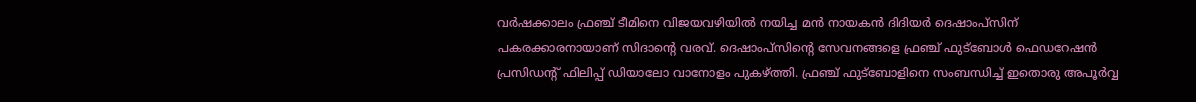വർഷക്കാലം ഫ്രഞ്ച് ടീമിനെ വിജയവഴിയിൽ നയിച്ച മന്‍ നായകൻ ദിദിയർ ദെഷാംപ്സിന് പകരക്കാരനായാണ് സിദാന്‍റെ വരവ്. ദെഷാംപ്സിന്‍റെ സേവനങ്ങളെ ഫ്രഞ്ച് ഫുട്ബോൾ ഫെഡറേഷൻ പ്രസിഡന്‍റ് ഫിലിപ്പ് ഡിയാലോ വാനോളം പുകഴ്ത്തി. ഫ്രഞ്ച് ഫുട്ബോളിനെ സംബന്ധിച്ച് ഇതൊരു അപൂർവ്വ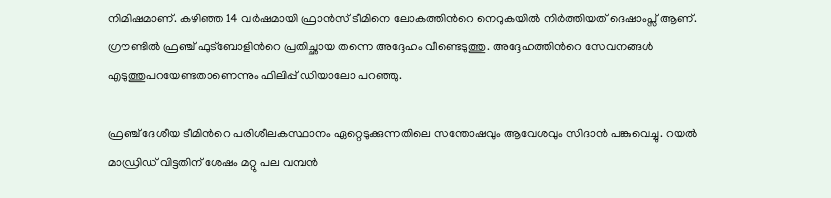നിമിഷമാണ്. കഴിഞ്ഞ 14 വർഷമായി ഫ്രാൻസ് ടീമിനെ ലോകത്തിന്‍റെ നെറുകയിൽ നിർത്തിയത് ദെഷാംപ്സ് ആണ്. ഗ്രൗണ്ടിൽ ഫ്രഞ്ച് ഫുട്ബോളിന്‍റെ പ്രതിച്ഛായ തന്നെ അദ്ദേഹം വീണ്ടെടുത്തു. അദ്ദേഹത്തിന്‍റെ സേവനങ്ങൾ എടുത്തുപറയേണ്ടതാണെന്നും ഫിലിപ്പ് ഡിയാലോ പറഞ്ഞു.

ഫ്രഞ്ച് ദേശീയ ടീമിന്‍റെ പരിശീലകസ്ഥാനം ഏറ്റെടുക്കുന്നതിലെ സന്തോഷവും ആവേശവും സിദാൻ പങ്കുവെച്ചു. റയൽ മാഡ്രിഡ് വിട്ടതിന് ശേഷം മറ്റു പല വമ്പൻ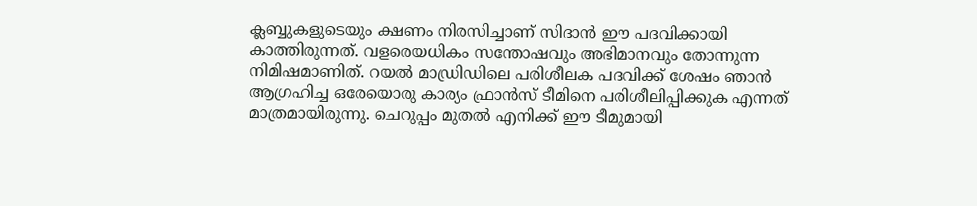ക്ലബ്ബുകളുടെയും ക്ഷണം നിരസിച്ചാണ് സിദാൻ ഈ പദവിക്കായി കാത്തിരുന്നത്. വളരെയധികം സന്തോഷവും അഭിമാനവും തോന്നുന്ന നിമിഷമാണിത്. റയൽ മാഡ്രിഡിലെ പരിശീലക പദവിക്ക് ശേഷം ഞാൻ ആഗ്രഹിച്ച ഒരേയൊരു കാര്യം ഫ്രാൻസ് ടീമിനെ പരിശീലിപ്പിക്കുക എന്നത് മാത്രമായിരുന്നു. ചെറുപ്പം മുതൽ എനിക്ക് ഈ ടീമുമായി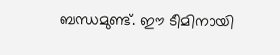ബന്ധമുണ്ട്. ഈ ടീമിനായി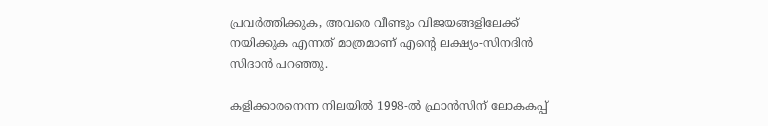പ്രവർത്തിക്കുക, അവരെ വീണ്ടും വിജയങ്ങളിലേക്ക് നയിക്കുക എന്നത് മാത്രമാണ് എന്റെ ലക്ഷ്യം-സിനദിൻ സിദാൻ പറഞ്ഞു.

കളിക്കാരനെന്ന നിലയിൽ 1998-ൽ ഫ്രാൻസിന് ലോകകപ്പ്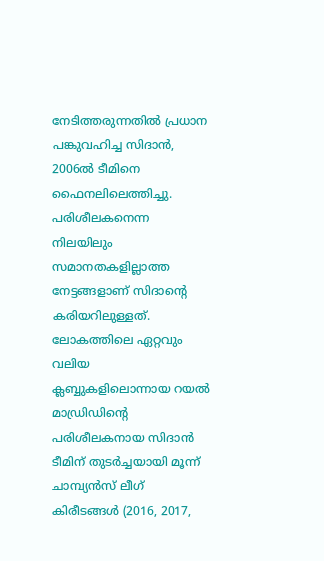നേടിത്തരുന്നതിൽ പ്രധാന പങ്കുവഹിച്ച സിദാൻ, 2006ൽ ടീമിനെ ഫൈനലിലെത്തിച്ചു. പരിശീലകനെന്ന നിലയിലും സമാനതകളില്ലാത്ത നേട്ടങ്ങളാണ് സിദാന്‍റെ കരിയറിലുള്ളത്. ലോകത്തിലെ ഏറ്റവും വലിയ ക്ലബ്ബുകളിലൊന്നായ റയൽ മാഡ്രിഡിന്‍റെ പരിശീലകനായ സിദാന്‍ ടീമിന് തുടർച്ചയായി മൂന്ന് ചാമ്പ്യൻസ് ലീഗ് കിരീടങ്ങൾ (2016, 2017,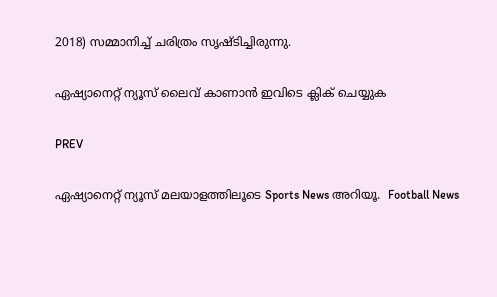2018) സമ്മാനിച്ച് ചരിത്രം സൃഷ്ടിച്ചിരുന്നു.

ഏഷ്യാനെറ്റ് ന്യൂസ് ലൈവ് കാണാന്‍ ഇവിടെ ക്ലിക് ചെയ്യുക

PREV

ഏഷ്യാനെറ്റ് ന്യൂസ് മലയാളത്തിലൂടെ Sports News അറിയൂ.  Football News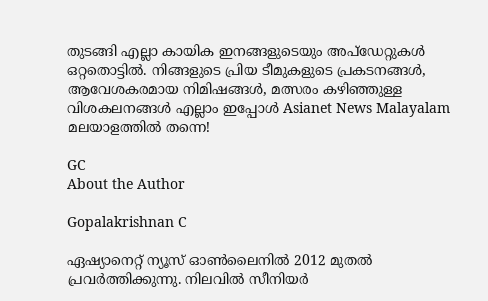തുടങ്ങി എല്ലാ കായിക ഇനങ്ങളുടെയും അപ്‌ഡേറ്റുകൾ ഒറ്റതൊട്ടിൽ. നിങ്ങളുടെ പ്രിയ ടീമുകളുടെ പ്രകടനങ്ങൾ, ആവേശകരമായ നിമിഷങ്ങൾ, മത്സരം കഴിഞ്ഞുള്ള വിശകലനങ്ങൾ എല്ലാം ഇപ്പോൾ Asianet News Malayalam മലയാളത്തിൽ തന്നെ!

GC
About the Author

Gopalakrishnan C

ഏഷ്യാനെറ്റ് ന്യൂസ് ഓണ്‍ലൈനില്‍ 2012 മുതല്‍ പ്രവര്‍ത്തിക്കുന്നു. നിലവില്‍ സീനിയര്‍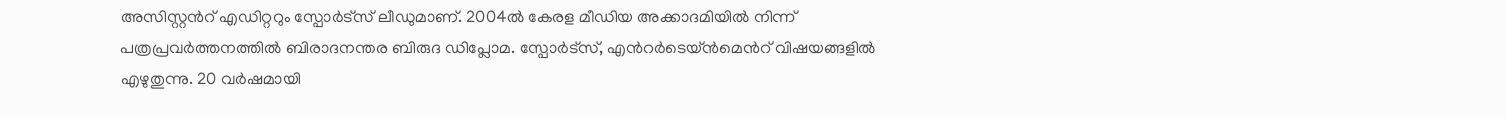അസിസ്റ്റന്‍റ് എഡിറ്ററും സ്പോർട്സ് ലീഡുമാണ്. 2004ൽ കേരള മീഡിയ അക്കാദമിയില്‍ നിന്ന് പത്രപ്രവര്‍ത്തനത്തില്‍ ബിരാദനന്തര ബിരുദ ഡിപ്ലോമ. സ്പോര്‍ട്സ്, എന്‍റര്‍ടെയ്ൻമെന്‍റ് വിഷയങ്ങളില്‍ എഴുതുന്നു. 20 വര്‍ഷമായി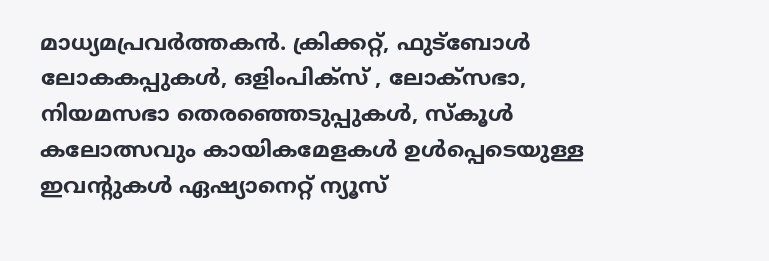മാധ്യമപ്രവര്‍ത്തകൻ. ക്രിക്കറ്റ്, ഫുട്ബോള്‍ ലോകകപ്പുകൾ, ഒളിംപിക്സ് , ലോക്സഭാ, നിയമസഭാ തെരഞ്ഞെടുപ്പുകള്‍, സ്കൂള്‍ കലോത്സവും കായികമേളകള്‍ ഉള്‍പ്പെടെയുള്ള ഇവന്‍റുകള്‍ ഏഷ്യാനെറ്റ് ന്യൂസ്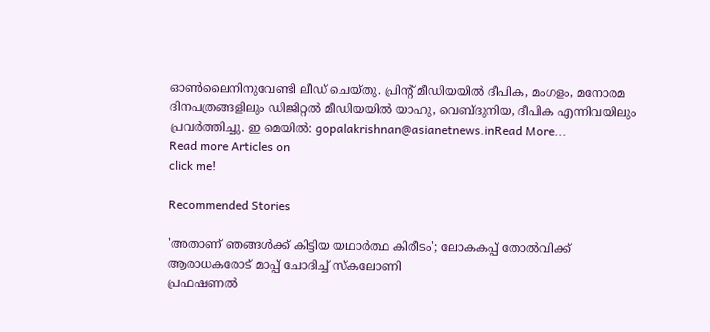ഓണ്‍ലൈനിനുവേണ്ടി ലീഡ് ചെയ്തു. പ്രിന്‍റ് മീഡിയയില്‍ ദീപിക, മംഗളം, മനോരമ ദിനപത്രങ്ങളിലും ഡിജിറ്റൽ മീഡിയയില്‍ യാഹു, വെബ്ദുനിയ, ദീപിക എന്നിവയിലും പ്രവര്‍ത്തിച്ചു. ഇ മെയില്‍: gopalakrishnan@asianetnews.inRead More...
Read more Articles on
click me!

Recommended Stories

'അതാണ് ഞങ്ങൾക്ക് കിട്ടിയ യഥാർത്ഥ കിരീടം'; ലോകകപ്പ് തോൽവിക്ക് ആരാധകരോട് മാപ്പ് ചോദിച്ച് സ്കലോണി
പ്രഫഷണൽ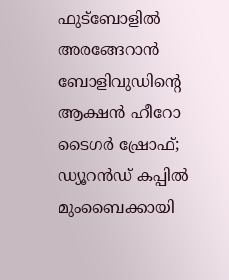ഫുട്ബോളില്‍ അരങ്ങേറാൻ ബോളിവുഡിന്‍റെ ആക്ഷൻ ഹീറോ ടൈഗർ ഷ്രോഫ്; ഡ്യൂറൻഡ് കപ്പിൽ മുംബൈക്കായി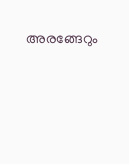അരങ്ങേറും